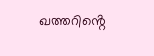ഖത്തറിൻ്റെ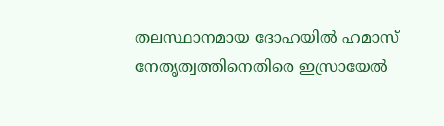തലസ്ഥാനമായ ദോഹയിൽ ഹമാസ് നേതൃത്വത്തിനെതിരെ ഇസ്രായേൽ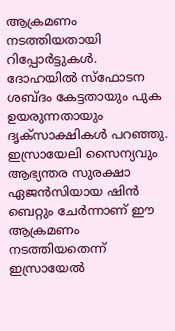ആക്രമണം നടത്തിയതായി റിപ്പോർട്ടുകൾ. ദോഹയിൽ സ്ഫോടന ശബ്ദം കേട്ടതായും പുക ഉയരുന്നതായും ദൃക്സാക്ഷികൾ പറഞ്ഞു. ഇസ്രായേലി സൈന്യവും ആഭ്യന്തര സുരക്ഷാ ഏജൻസിയായ ഷിൻ ബെറ്റും ചേർന്നാണ് ഈ ആക്രമണം നടത്തിയതെന്ന് ഇസ്രായേൽ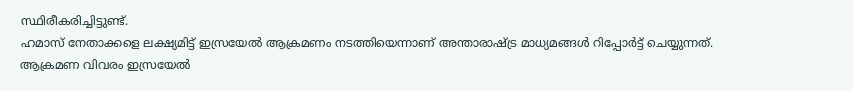സ്ഥിരീകരിച്ചിട്ടുണ്ട്.
ഹമാസ് നേതാക്കളെ ലക്ഷ്യമിട്ട് ഇസ്രയേൽ ആക്രമണം നടത്തിയെന്നാണ് അന്താരാഷ്ട്ര മാധ്യമങ്ങൾ റിപ്പോർട്ട് ചെയ്യുന്നത്. ആക്രമണ വിവരം ഇസ്രയേൽ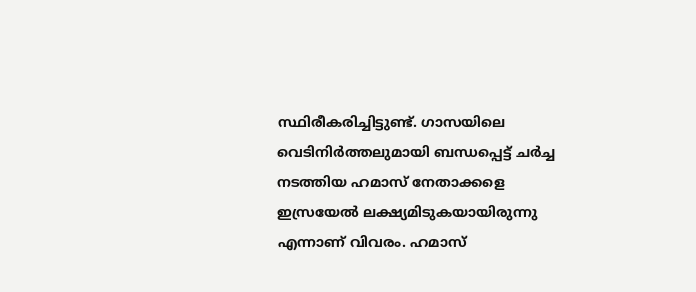സ്ഥിരീകരിച്ചിട്ടുണ്ട്. ഗാസയിലെ വെടിനിർത്തലുമായി ബന്ധപ്പെട്ട് ചർച്ച നടത്തിയ ഹമാസ് നേതാക്കളെ ഇസ്രയേൽ ലക്ഷ്യമിടുകയായിരുന്നു എന്നാണ് വിവരം. ഹമാസ്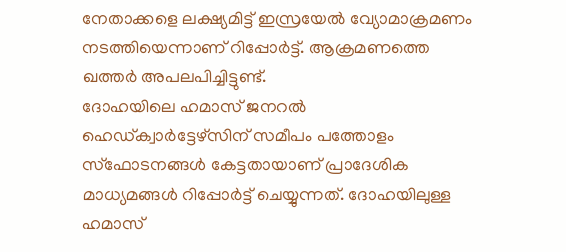നേതാക്കളെ ലക്ഷ്യമിട്ട് ഇസ്രയേൽ വ്യോമാക്രമണം നടത്തിയെന്നാണ് റിപ്പോർട്ട്. ആക്രമണത്തെ ഖത്തർ അപലപിച്ചിട്ടുണ്ട്.
ദോഹയിലെ ഹമാസ് ജനറൽ ഹെഡ്ക്വാർട്ടേഴ്സിന് സമീപം പത്തോളം സ്ഫോടനങ്ങൾ കേട്ടതായാണ് പ്രാദേശിക മാധ്യമങ്ങൾ റിപ്പോർട്ട് ചെയ്യുന്നത്. ദോഹയിലുള്ള ഹമാസ്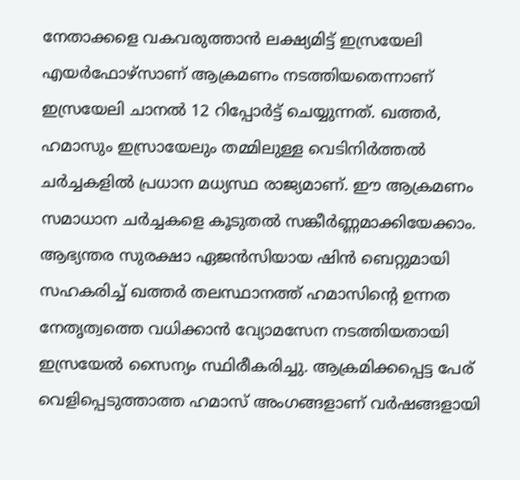നേതാക്കളെ വകവരുത്താൻ ലക്ഷ്യമിട്ട് ഇസ്രയേലി എയർഫോഴ്സാണ് ആക്രമണം നടത്തിയതെന്നാണ് ഇസ്രയേലി ചാനൽ 12 റിപ്പോർട്ട് ചെയ്യുന്നത്. ഖത്തർ, ഹമാസും ഇസ്രായേലും തമ്മിലുള്ള വെടിനിർത്തൽ ചർച്ചകളിൽ പ്രധാന മധ്യസ്ഥ രാജ്യമാണ്. ഈ ആക്രമണം സമാധാന ചർച്ചകളെ കൂടുതൽ സങ്കീർണ്ണമാക്കിയേക്കാം.
ആഭ്യന്തര സുരക്ഷാ ഏജൻസിയായ ഷിൻ ബെറ്റുമായി സഹകരിച്ച് ഖത്തർ തലസ്ഥാനത്ത് ഹമാസിന്റെ ഉന്നത നേതൃത്വത്തെ വധിക്കാൻ വ്യോമസേന നടത്തിയതായി ഇസ്രയേൽ സൈന്യം സ്ഥിരീകരിച്ചു. ആക്രമിക്കപ്പെട്ട പേര് വെളിപ്പെടുത്താത്ത ഹമാസ് അംഗങ്ങളാണ് വർഷങ്ങളായി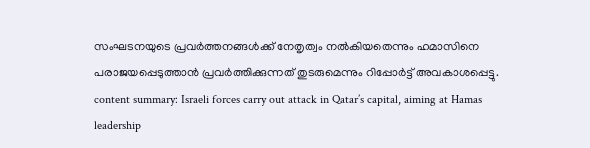സംഘടനയുടെ പ്രവർത്തനങ്ങൾക്ക് നേതൃത്വം നൽകിയതെന്നും ഹമാസിനെ പരാജയപ്പെടുത്താൻ പ്രവർത്തിക്കുന്നത് തുടരുമെന്നും റിപ്പോർട്ട് അവകാശപ്പെട്ടു.
content summary: Israeli forces carry out attack in Qatar’s capital, aiming at Hamas leadership